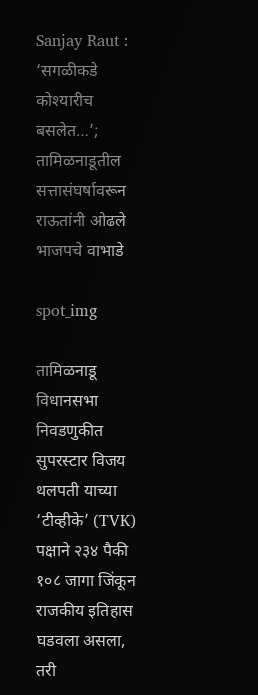Sanjay Raut : ‘सगळीकडे कोश्यारीच बसलेत…’; तामिळनाडूतील सत्तासंघर्षावरून राऊतांनी ओढले भाजपचे वाभाडे

spot_img

तामिळनाडू विधानसभा निवडणुकीत सुपरस्टार विजय थलपती याच्या ‘टीव्हीके’ (TVK) पक्षाने २३४ पैकी १०८ जागा जिंकून राजकीय इतिहास घडवला असला, तरी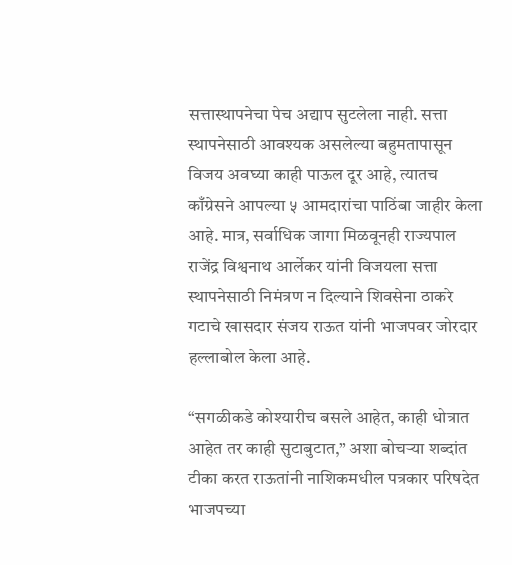सत्तास्थापनेचा पेच अद्याप सुटलेला नाही. सत्ता स्थापनेसाठी आवश्यक असलेल्या बहुमतापासून विजय अवघ्या काही पाऊल दूर आहे, त्यातच काँग्रेसने आपल्या ५ आमदारांचा पाठिंबा जाहीर केला आहे. मात्र, सर्वाधिक जागा मिळवूनही राज्यपाल राजेंद्र विश्वनाथ आर्लेकर यांनी विजयला सत्ता स्थापनेसाठी निमंत्रण न दिल्याने शिवसेना ठाकरे गटाचे खासदार संजय राऊत यांनी भाजपवर जोरदार हल्लाबोल केला आहे.

“सगळीकडे कोश्यारीच बसले आहेत, काही धोत्रात आहेत तर काही सुटाबुटात,” अशा बोचऱ्या शब्दांत टीका करत राऊतांनी नाशिकमधील पत्रकार परिषदेत भाजपच्या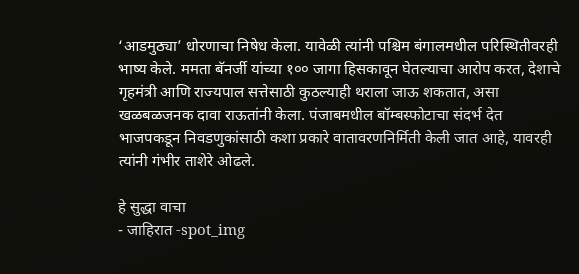‘आडमुठ्या’ धोरणाचा निषेध केला. यावेळी त्यांनी पश्चिम बंगालमधील परिस्थितीवरही भाष्य केले. ममता बॅनर्जी यांच्या १०० जागा हिसकावून घेतल्याचा आरोप करत, देशाचे गृहमंत्री आणि राज्यपाल सत्तेसाठी कुठल्याही थराला जाऊ शकतात, असा खळबळजनक दावा राऊतांनी केला. पंजाबमधील बॉम्बस्फोटाचा संदर्भ देत भाजपकडून निवडणुकांसाठी कशा प्रकारे वातावरणनिर्मिती केली जात आहे, यावरही त्यांनी गंभीर ताशेरे ओढले.

हे सुद्धा वाचा
- जाहिरात -spot_img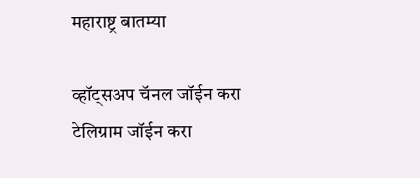महाराष्ट्र बातम्या

व्हॉट्सअप चॅनल जॉईन करा
टेलिग्राम जॉईन करा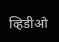व्हिडीओ